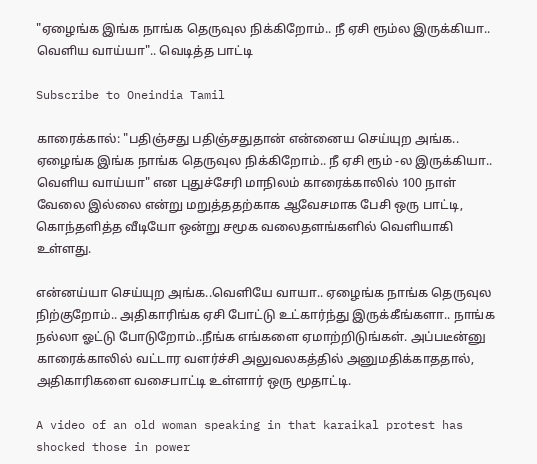"ஏழைங்க இங்க நாங்க தெருவுல நிக்கிறோம்.. நீ ஏசி ரூம்ல இருக்கியா.. வெளிய வாய்யா".. வெடித்த பாட்டி

Subscribe to Oneindia Tamil

காரைக்கால்: "பதிஞ்சது பதிஞ்சதுதான் என்னைய செய்யுற அங்க.. ஏழைங்க இங்க நாங்க தெருவுல நிக்கிறோம்.. நீ ஏசி ரூம் -ல இருக்கியா.. வெளிய வாய்யா" என புதுச்சேரி மாநிலம் காரைக்காலில் 100 நாள் வேலை இல்லை என்று மறுத்ததற்காக ஆவேசமாக பேசி ஒரு பாட்டி, கொந்தளித்த வீடியோ ஒன்று சமூக வலைதளங்களில் வெளியாகி உள்ளது.

என்னய்யா செய்யுற அங்க..வெளியே வாயா.. ஏழைங்க நாங்க தெருவுல நிற்குறோம்.. அதிகாரிங்க ஏசி போட்டு உட்கார்ந்து இருக்கீங்களா.. நாங்க நல்லா ஓட்டு போடுறோம்..நீங்க எங்களை ஏமாற்றிடுங்கள். அப்படீன்னு காரைக்காலில் வட்டார வளர்ச்சி அலுவலகத்தில் அனுமதிக்காததால், அதிகாரிகளை வசைபாட்டி உள்ளார் ஒரு மூதாட்டி.

A video of an old woman speaking in that karaikal protest has shocked those in power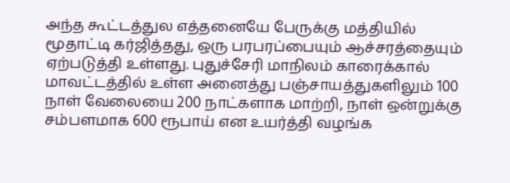அந்த கூட்டத்துல எத்தனையே பேருக்கு மத்தியில் மூதாட்டி கர்ஜித்தது, ஒரு பரபரப்பையும் ஆச்சரத்தையும் ஏற்படுத்தி உள்ளது. புதுச்சேரி மாநிலம் காரைக்கால் மாவட்டத்தில் உள்ள அனைத்து பஞ்சாயத்துகளிலும் 100 நாள் வேலையை 200 நாட்களாக மாற்றி, நாள் ஒன்றுக்கு சம்பளமாக 600 ரூபாய் என உயர்த்தி வழங்க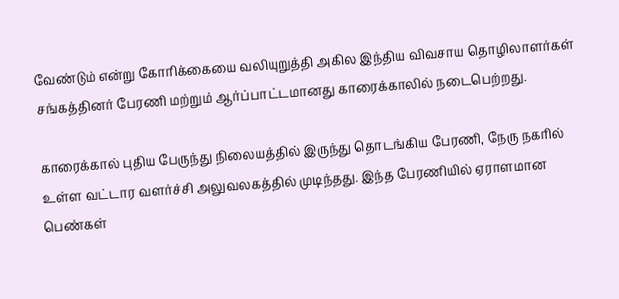வேண்டும் என்று கோரிக்கையை வலியுறுத்தி அகில இந்திய விவசாய தொழிலாளர்கள் சங்கத்தினர் பேரணி மற்றும் ஆர்ப்பாட்டமானது காரைக்காலில் நடைபெற்றது.

காரைக்கால் புதிய பேருந்து நிலையத்தில் இருந்து தொடங்கிய பேரணி, நேரு நகரில் உள்ள வட்டார வளர்ச்சி அலுவலகத்தில் முடிந்தது. இந்த பேரணியில் ஏராளமான பெண்கள்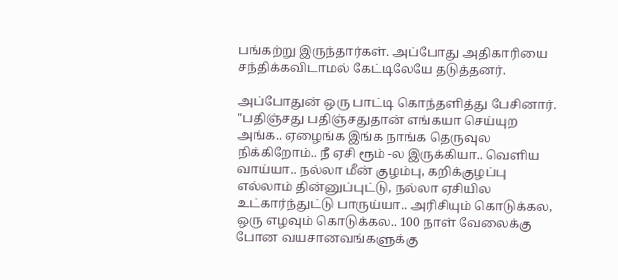பங்கற்று இருந்தார்கள். அப்போது அதிகாரியை சந்திக்கவிடாமல் கேட்டிலேயே தடுத்தனர்.

அப்போதுன் ஒரு பாட்டி கொந்தளித்து பேசினார். "பதிஞ்சது பதிஞ்சதுதான் எங்கயா செய்யுற அங்க.. ஏழைங்க இங்க நாங்க தெருவுல நிக்கிறோம்.. நீ ஏசி ரூம் -ல இருக்கியா.. வெளிய வாய்யா.. நல்லா மீன் குழம்பு, கறிக்குழப்பு எல்லாம் தின்னுப்புட்டு, நல்லா ஏசியில உட்கார்ந்துட்டு பாருய்யா.. அரிசியும் கொடுக்கல, ஒரு எழவும் கொடுக்கல.. 100 நாள் வேலைக்கு போன வயசானவங்களுக்கு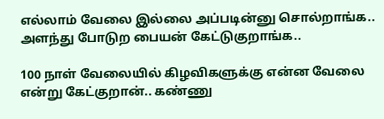எல்லாம் வேலை இல்லை அப்படின்னு சொல்றாங்க.. அளந்து போடுற பையன் கேட்டுகுறாங்க..

100 நாள் வேலையில் கிழவிகளுக்கு என்ன வேலை என்று கேட்குறான்.. கண்ணு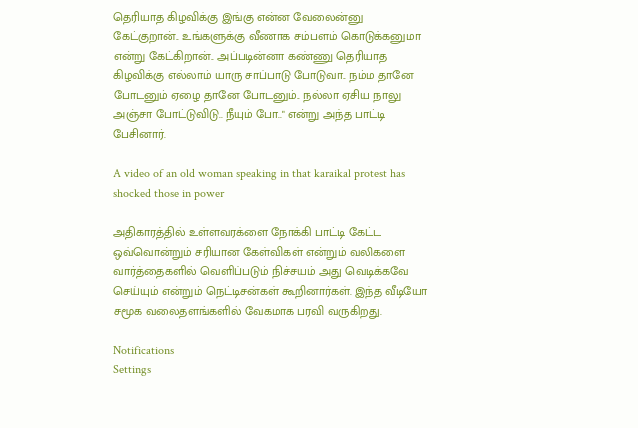தெரியாத கிழவிக்கு இங்கு என்ன வேலைன்னு கேட்குறான்.. உங்களுக்கு வீணாக சம்பளம் கொடுக்கனுமா என்று கேட்கிறான்.. அப்படின்னா கண்ணு தெரியாத கிழவிக்கு எல்லாம் யாரு சாப்பாடு போடுவா.. நம்ம தானே போடனும் ஏழை தானே போடனும்.. நல்லா ஏசிய நாலு அஞ்சா போட்டுவிடு.. நீயும் போ.." என்று அந்த பாட்டி பேசினார்.

A video of an old woman speaking in that karaikal protest has shocked those in power

அதிகாரத்தில் உள்ளவரக்ளை நோக்கி பாட்டி கேட்ட ஒவ்வொன்றும் சரியான கேள்விகள் என்றும் வலிகளை வார்த்தைகளில் வெளிப்படும் நிச்சயம் அது வெடிக்கவே செய்யும் என்றும் நெட்டிசன்கள் கூறினார்கள். இந்த வீடியோ சமூக வலைதளங்களில் வேகமாக பரவி வருகிறது.

Notifications
Settings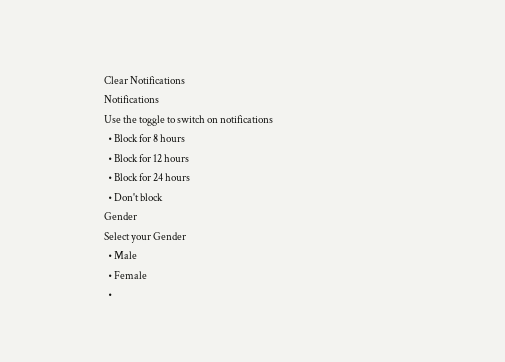Clear Notifications
Notifications
Use the toggle to switch on notifications
  • Block for 8 hours
  • Block for 12 hours
  • Block for 24 hours
  • Don't block
Gender
Select your Gender
  • Male
  • Female
  •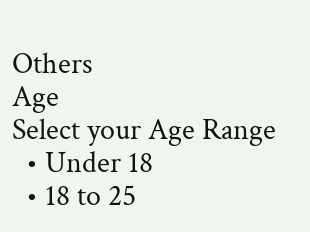Others
Age
Select your Age Range
  • Under 18
  • 18 to 25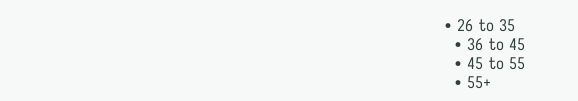• 26 to 35
  • 36 to 45
  • 45 to 55
  • 55+